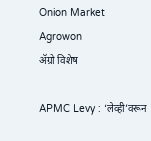Onion Market Agrowon
ॲग्रो विशेष

APMC Levy : ‘लेव्ही’वरून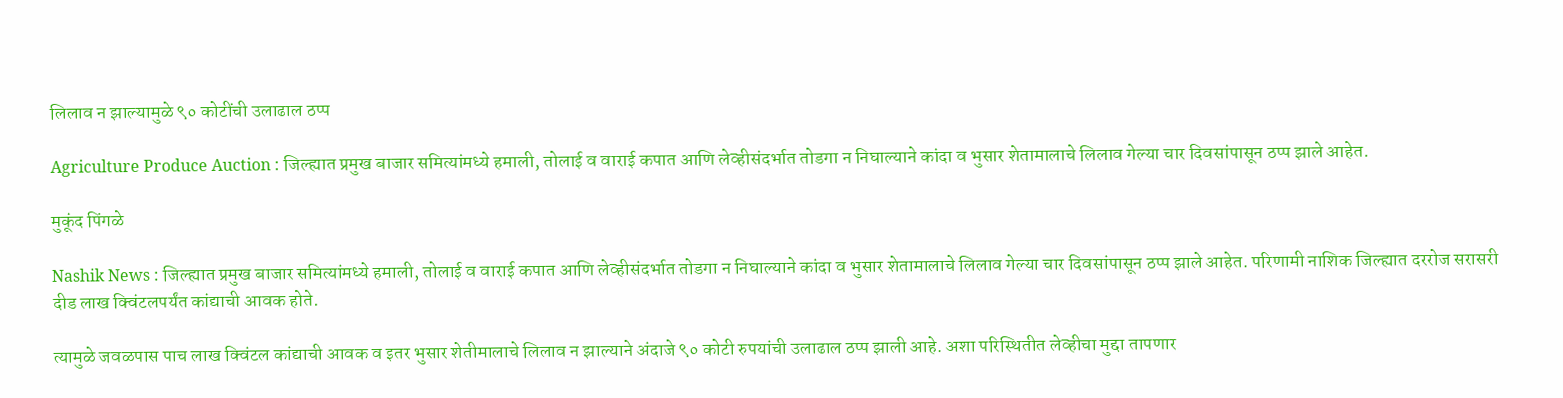लिलाव न झाल्यामुळे ९० कोटींची उलाढाल ठप्प

Agriculture Produce Auction : जिल्ह्यात प्रमुख बाजार समित्यांमध्ये हमाली, तोलाई व वाराई कपात आणि लेव्हीसंदर्भात तोडगा न निघाल्याने कांदा व भुसार शेतामालाचे लिलाव गेल्या चार दिवसांपासून ठप्प झाले आहेत.

मुकूंद पिंगळे

Nashik News : जिल्ह्यात प्रमुख बाजार समित्यांमध्ये हमाली, तोलाई व वाराई कपात आणि लेव्हीसंदर्भात तोडगा न निघाल्याने कांदा व भुसार शेतामालाचे लिलाव गेल्या चार दिवसांपासून ठप्प झाले आहेत. परिणामी नाशिक जिल्ह्यात दररोज सरासरी दीड लाख क्विंटलपर्यंत कांद्याची आवक होते.

त्यामुळे जवळपास पाच लाख क्विंटल कांद्याची आवक व इतर भुसार शेतीमालाचे लिलाव न झाल्याने अंदाजे ९० कोटी रुपयांची उलाढाल ठप्प झाली आहे. अशा परिस्थितीत लेव्हीचा मुद्दा तापणार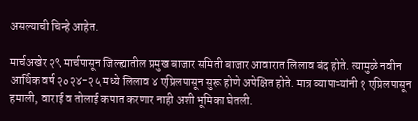असल्याची चिन्हे आहेत.

मार्चअखेर २९ मार्चपासून जिल्ह्यातील प्रमुख बाजार समिती बाजार आवारात लिलाव बंद होते. त्यामुळे नवीन आर्थिक वर्ष २०२४-२५ मध्ये लिलाव ४ एप्रिलपासून सुरू होणे अपेक्षित होते. मात्र व्यापाऱ्यांनी १ एप्रिलपासून हमाली, वाराई व तोलाई कपात करणार नाही अशी भूमिका घेतली.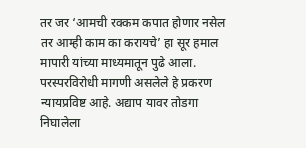तर जर ‘आमची रक्कम कपात होणार नसेल तर आम्ही काम का करायचे’ हा सूर हमाल मापारी यांच्या माध्यमातून पुढे आला. परस्परविरोधी मागणी असलेले हे प्रकरण न्यायप्रविष्ट आहे. अद्याप यावर तोडगा निघालेला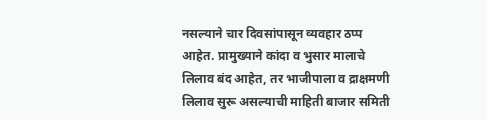नसल्याने चार दिवसांपासून व्यवहार ठप्प आहेत. प्रामुख्याने कांदा व भुसार मालाचे लिलाव बंद आहेत, तर भाजीपाला व द्राक्षमणी लिलाव सुरू असल्याची माहिती बाजार समिती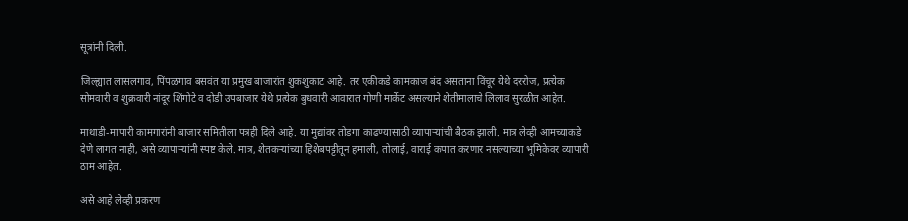सूत्रांनी दिली.

जिल्ह्यात लासलगाव, पिंपळगाव बसवंत या प्रमुख बाजारांत शुकशुकाट आहे. तर एकीकडे कामकाज बंद असताना विंचूर येथे दररोज, प्रत्येक सोमवारी व शुक्रवारी नांदूर शिंगोटे व दोडी उपबाजार येथे प्रत्येक बुधवारी आवारात गोणी मार्केट असल्याने शेतीमालाचे लिलाव सुरळीत आहेत.

माथाडी-मापारी कामगारांनी बाजार समितीला पत्रही दिले आहे. या मुद्यांवर तोडगा काढण्यासाठी व्यापाऱ्यांची बैठक झाली. मात्र लेव्ही आमच्याकडे देणे लागत नाही, असे व्यापाऱ्यांनी स्पष्ट केले. मात्र, शेतकऱ्यांच्या हिशेबपट्टीतून हमाली, तोलाई, वाराई कपात करणार नसल्याच्या भूमिकेवर व्यापारी ठाम आहेत.

असे आहे लेव्ही प्रकरण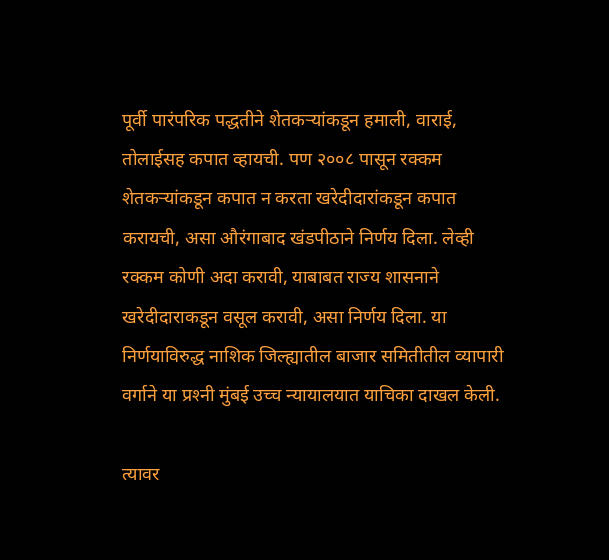पूर्वी पारंपरिक पद्धतीने शेतकऱ्यांकडून हमाली, वाराई, तोलाईसह कपात व्हायची. पण २००८ पासून रक्कम शेतकऱ्यांकडून कपात न करता खरेदीदारांकडून कपात करायची, असा औरंगाबाद खंडपीठाने निर्णय दिला. लेव्ही रक्कम कोणी अदा करावी, याबाबत राज्य शासनाने खरेदीदाराकडून वसूल करावी, असा निर्णय दिला. या निर्णयाविरुद्ध नाशिक जिल्ह्यातील बाजार समितीतील व्यापारी वर्गाने या प्रश्‍नी मुंबई उच्च न्यायालयात याचिका दाखल केली.

त्यावर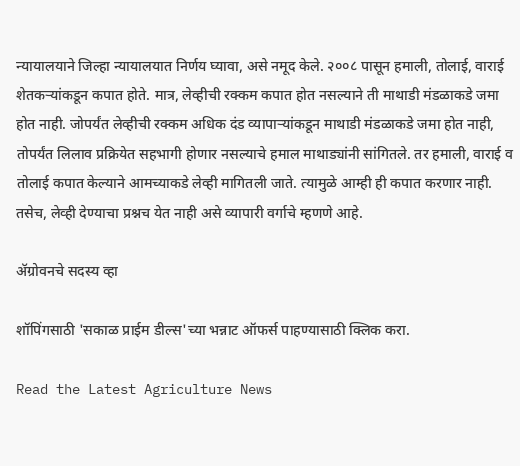न्यायालयाने जिल्हा न्यायालयात निर्णय घ्यावा, असे नमूद केले. २००८ पासून हमाली, तोलाई, वाराई शेतकऱ्यांकडून कपात होते. मात्र, लेव्हीची रक्कम कपात होत नसल्याने ती माथाडी मंडळाकडे जमा होत नाही. जोपर्यंत लेव्हीची रक्कम अधिक दंड व्यापाऱ्यांकडून माथाडी मंडळाकडे जमा होत नाही, तोपर्यंत लिलाव प्रक्रियेत सहभागी होणार नसल्याचे हमाल माथाड्यांनी सांगितले. तर हमाली, वाराई व तोलाई कपात केल्याने आमच्याकडे लेव्ही मागितली जाते. त्यामुळे आम्ही ही कपात करणार नाही. तसेच, लेव्ही देण्याचा प्रश्नच येत नाही असे व्यापारी वर्गाचे म्हणणे आहे.

ॲग्रोवनचे सदस्य व्हा

शॉपिंगसाठी 'सकाळ प्राईम डील्स'च्या भन्नाट ऑफर्स पाहण्यासाठी क्लिक करा.

Read the Latest Agriculture News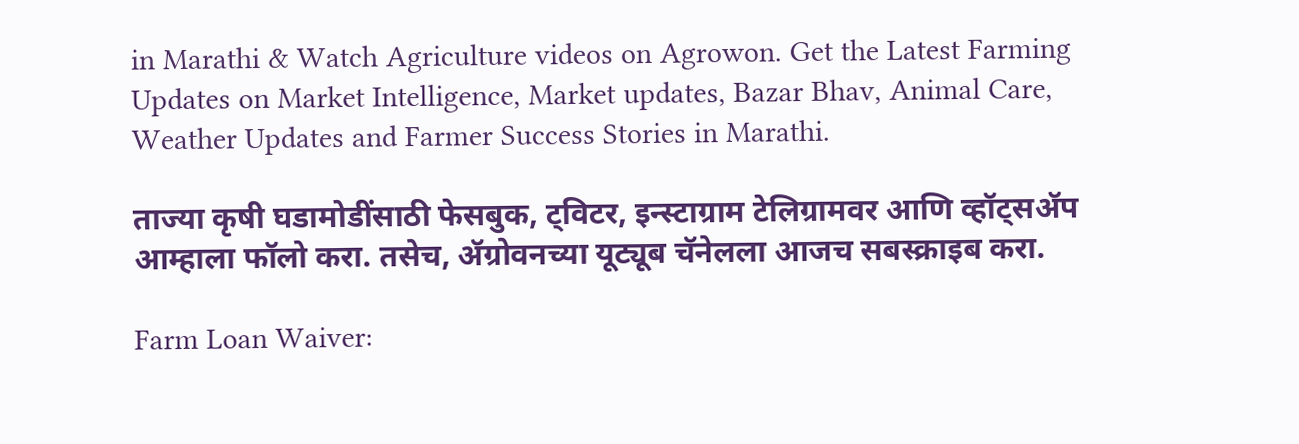in Marathi & Watch Agriculture videos on Agrowon. Get the Latest Farming Updates on Market Intelligence, Market updates, Bazar Bhav, Animal Care, Weather Updates and Farmer Success Stories in Marathi.

ताज्या कृषी घडामोडींसाठी फेसबुक, ट्विटर, इन्स्टाग्राम टेलिग्रामवर आणि व्हॉट्सॲप आम्हाला फॉलो करा. तसेच, ॲग्रोवनच्या यूट्यूब चॅनेलला आजच सबस्क्राइब करा.

Farm Loan Waiver: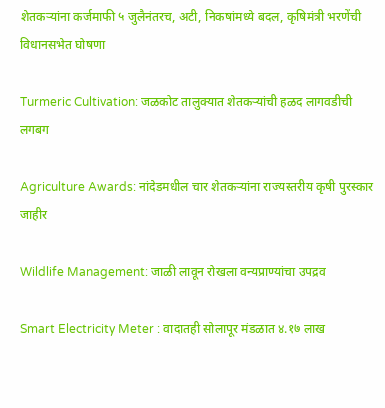शेतकऱ्यांना कर्जमाफी ५ जुलैनंतरच, अटी, निकषांमध्ये बदल, कृषिमंत्री भरणेंची विधानसभेत घोषणा

Turmeric Cultivation: जळकोट तालुक्यात शेतकऱ्यांची हळद लागवडीची लगबग

Agriculture Awards: नांदेडमधील चार शेतकऱ्यांना राज्यस्तरीय कृषी पुरस्कार जाहीर

Wildlife Management: जाळी लावून रोखला वन्यप्राण्यांचा उपद्रव

Smart Electricity Meter : वादातही सोलापूर मंडळात ४.१७ लाख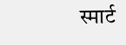स्मार्ट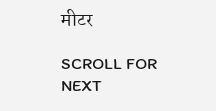मीटर

SCROLL FOR NEXT